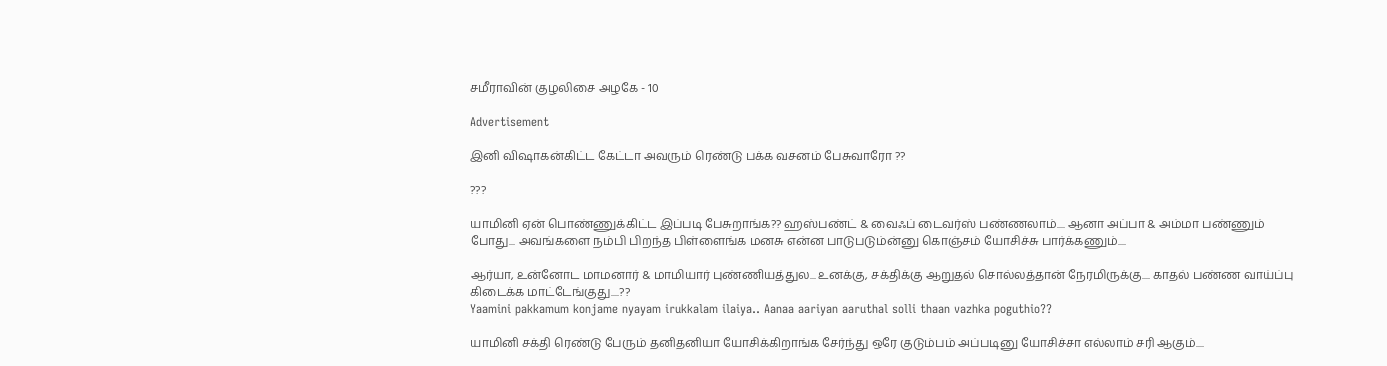சமீராவின் குழலிசை அழகே - 10

Advertisement

இனி விஷாகன்கிட்ட கேட்டா அவரும் ரெண்டு பக்க வசனம் பேசுவாரோ ??

???

யாமினி ஏன் பொண்ணுக்கிட்ட இப்படி பேசுறாங்க?? ஹஸ்பண்ட் & வைஃப் டைவர்ஸ் பண்ணலாம்.... ஆனா அப்பா & அம்மா பண்ணும் போது... அவங்களை நம்பி பிறந்த பிள்ளைங்க மனசு என்ன பாடுபடும்ன்னு கொஞ்சம் யோசிச்சு பார்க்கணும்....

ஆர்யா, உன்னோட மாமனார் & மாமியார் புண்ணியத்துல... உனக்கு, சக்திக்கு ஆறுதல் சொல்லத்தான் நேரமிருக்கு.... காதல் பண்ண வாய்ப்பு கிடைக்க மாட்டேங்குது....??
Yaamini pakkamum konjame nyayam irukkalam ilaiya.. Aanaa aariyan aaruthal solli thaan vazhka poguthio??

யாமினி சக்தி ரெண்டு பேரும் தனிதனியா யோசிக்கிறாங்க சேர்ந்து ஒரே குடும்பம் அப்படினு யோசிச்சா எல்லாம் சரி ஆகும்....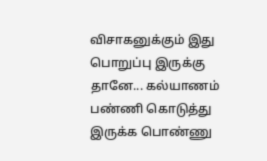விசாகனுக்கும் இது பொறுப்பு இருக்கு தானே... கல்யாணம் பண்ணி கொடுத்து இருக்க பொண்ணு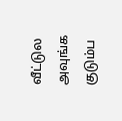வீட்டுல அவுங்க குடும்ப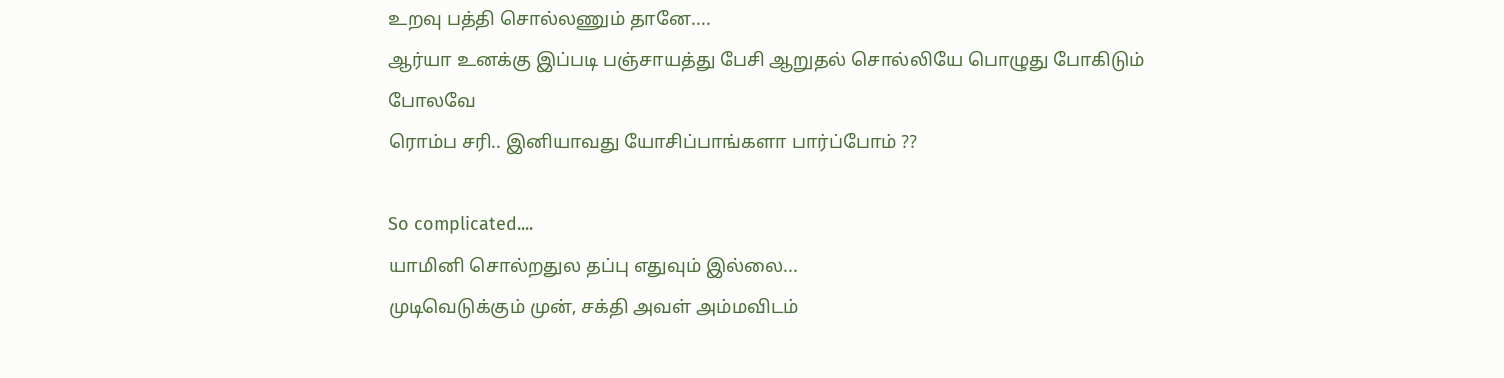உறவு பத்தி சொல்லணும் தானே....
ஆர்யா உனக்கு இப்படி பஞ்சாயத்து பேசி ஆறுதல் சொல்லியே பொழுது போகிடும் போலவே
ரொம்ப சரி.. இனியாவது யோசிப்பாங்களா பார்ப்போம் ??

So complicated....
யாமினி சொல்றதுல தப்பு எதுவும் இல்லை...
முடிவெடுக்கும் முன், சக்தி அவள் அம்மவிடம்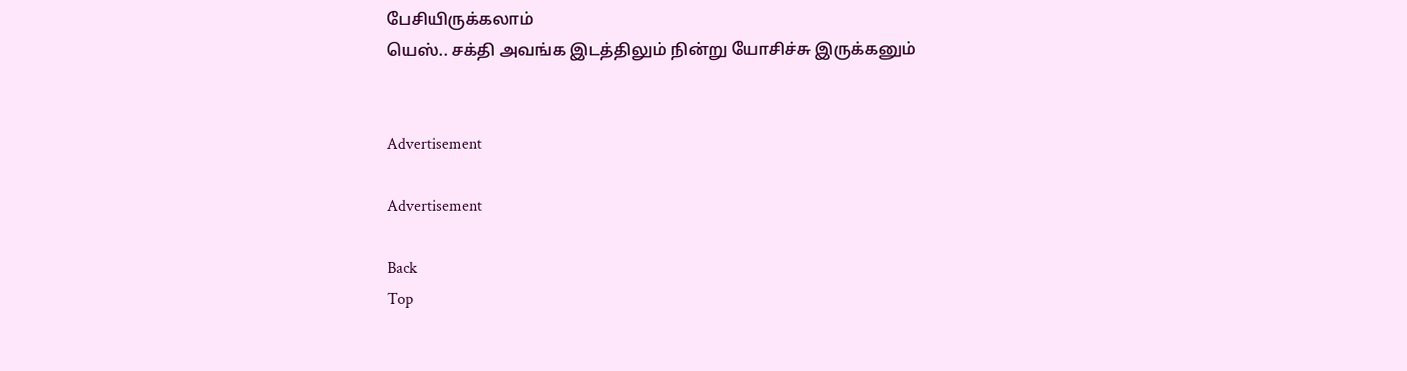பேசியிருக்கலாம்
யெஸ்.. சக்தி அவங்க இடத்திலும் நின்று யோசிச்சு இருக்கனும்


Advertisement

Advertisement

Back
Top